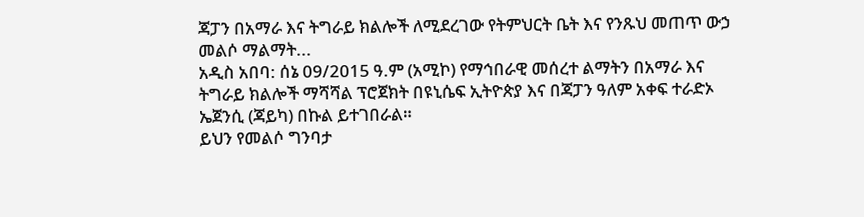ጃፓን በአማራ እና ትግራይ ክልሎች ለሚደረገው የትምህርት ቤት እና የንጹህ መጠጥ ውኃ መልሶ ማልማት...
አዲስ አበባ: ሰኔ 09/2015 ዓ.ም (አሚኮ) የማኅበራዊ መሰረተ ልማትን በአማራ እና ትግራይ ክልሎች ማሻሻል ፕሮጀክት በዩኒሴፍ ኢትዮጵያ እና በጃፓን ዓለም አቀፍ ተራድኦ ኤጀንሲ (ጃይካ) በኩል ይተገበራል።
ይህን የመልሶ ግንባታ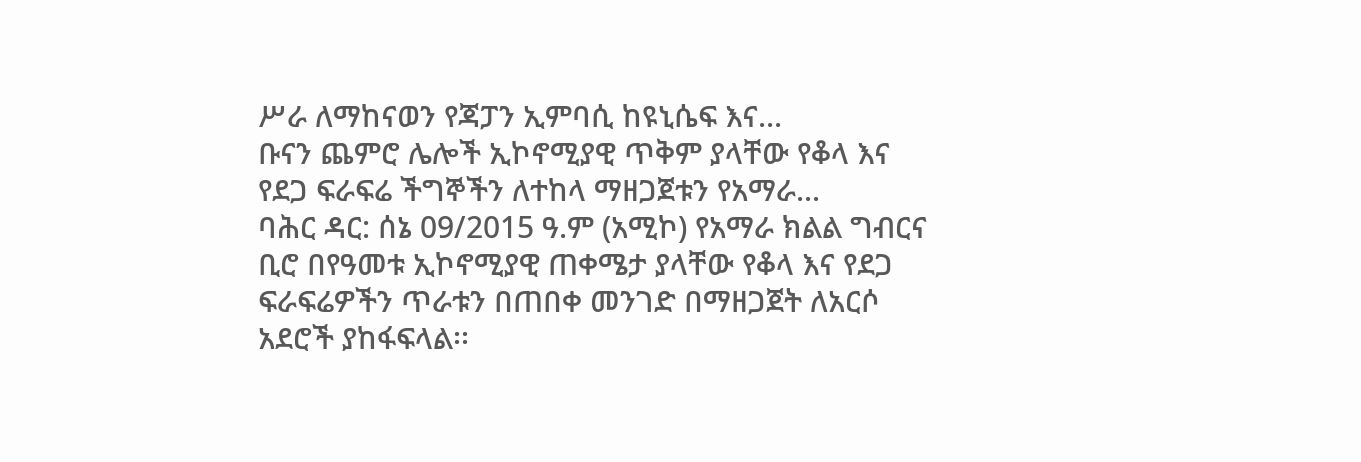ሥራ ለማከናወን የጃፓን ኢምባሲ ከዩኒሴፍ እና...
ቡናን ጨምሮ ሌሎች ኢኮኖሚያዊ ጥቅም ያላቸው የቆላ እና የደጋ ፍራፍሬ ችግኞችን ለተከላ ማዘጋጀቱን የአማራ...
ባሕር ዳር: ሰኔ 09/2015 ዓ.ም (አሚኮ) የአማራ ክልል ግብርና ቢሮ በየዓመቱ ኢኮኖሚያዊ ጠቀሜታ ያላቸው የቆላ እና የደጋ ፍራፍሬዎችን ጥራቱን በጠበቀ መንገድ በማዘጋጀት ለአርሶ አደሮች ያከፋፍላል፡፡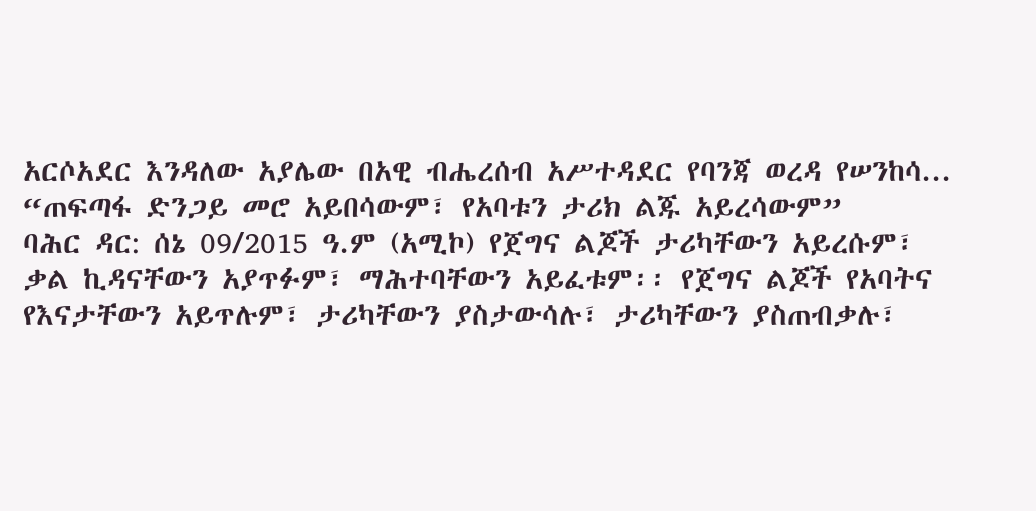አርሶአደር እንዳለው አያሌው በአዊ ብሔረሰብ አሥተዳደር የባንጃ ወረዳ የሠንከሳ...
“ጠፍጣፋ ድንጋይ መሮ አይበሳውም፣ የአባቱን ታሪክ ልጁ አይረሳውም”
ባሕር ዳር: ሰኔ 09/2015 ዓ.ም (አሚኮ) የጀግና ልጆች ታሪካቸውን አይረሱም፣ ቃል ኪዳናቸውን አያጥፉም፣ ማሕተባቸውን አይፈቱም፡፡ የጀግና ልጆች የአባትና የእናታቸውን አይጥሉም፣ ታሪካቸውን ያስታውሳሉ፣ ታሪካቸውን ያስጠብቃሉ፣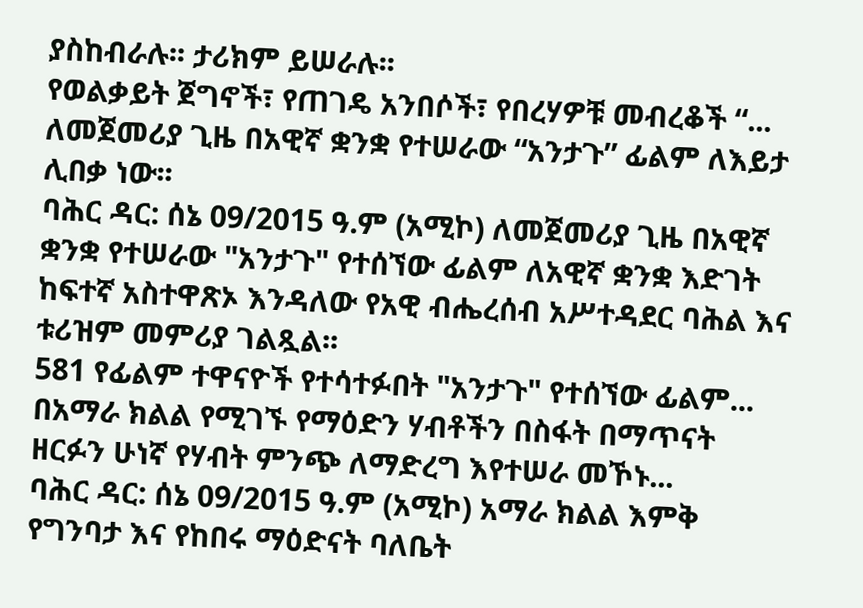ያስከብራሉ፡፡ ታሪክም ይሠራሉ፡፡
የወልቃይት ጀግኖች፣ የጠገዴ አንበሶች፣ የበረሃዎቹ መብረቆች “...
ለመጀመሪያ ጊዜ በአዊኛ ቋንቋ የተሠራው “አንታጉ” ፊልም ለእይታ ሊበቃ ነው፡፡
ባሕር ዳር: ሰኔ 09/2015 ዓ.ም (አሚኮ) ለመጀመሪያ ጊዜ በአዊኛ ቋንቋ የተሠራው "አንታጉ" የተሰኘው ፊልም ለአዊኛ ቋንቋ እድገት ከፍተኛ አስተዋጽኦ እንዳለው የአዊ ብሔረሰብ አሥተዳደር ባሕል እና ቱሪዝም መምሪያ ገልጿል፡፡
581 የፊልም ተዋናዮች የተሳተፉበት "አንታጉ" የተሰኘው ፊልም...
በአማራ ክልል የሚገኙ የማዕድን ሃብቶችን በስፋት በማጥናት ዘርፉን ሁነኛ የሃብት ምንጭ ለማድረግ እየተሠራ መኾኑ...
ባሕር ዳር: ሰኔ 09/2015 ዓ.ም (አሚኮ) አማራ ክልል እምቅ የግንባታ እና የከበሩ ማዕድናት ባለቤት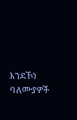እንደኾነ ባለሙያዎች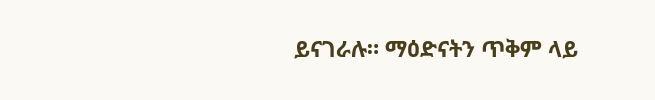ይናገራሉ። ማዕድናትን ጥቅም ላይ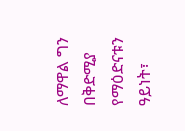ለማዋል ግን በቅድሚያ የማዕድናቱን ዓይነት፣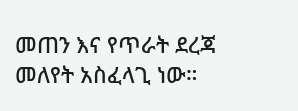መጠን እና የጥራት ደረጃ መለየት አስፈላጊ ነው።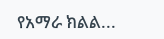የአማራ ክልል...